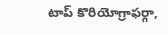టాప్ కొరియోగ్రాఫర్గా,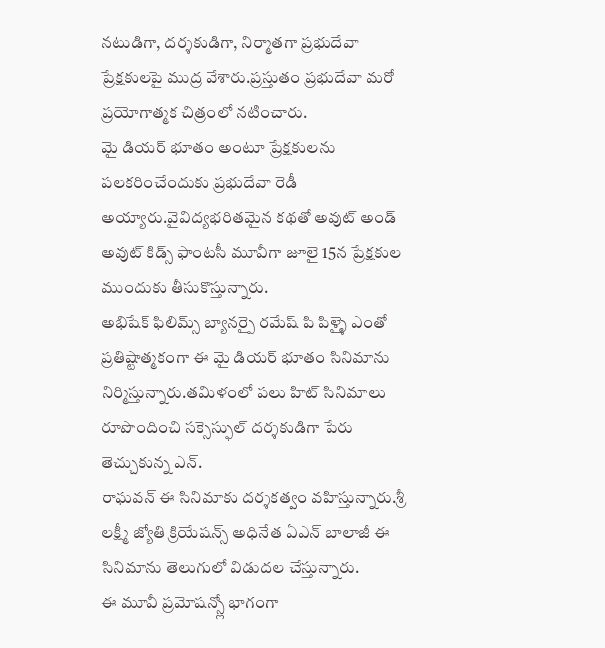నటుడిగా, దర్శకుడిగా, నిర్మాతగా ప్రభుదేవా ప్రేక్షకులపై ముద్ర వేశారు.ప్రస్తుతం ప్రభుదేవా మరో ప్రయోగాత్మక చిత్రంలో నటించారు.
మై డియర్ భూతం అంటూ ప్రేక్షకులను పలకరించేందుకు ప్రభుదేవా రెడీ అయ్యారు.వైవిద్యభరితమైన కథతో అవుట్ అండ్ అవుట్ కిడ్స్ ఫాంటసీ మూవీగా జూలై 15న ప్రేక్షకుల ముందుకు తీసుకొస్తున్నారు.
అభిషేక్ ఫిలిమ్స్ బ్యానర్పై రమేష్ పి పిళ్ళై ఎంతో ప్రతిష్టాత్మకంగా ఈ మై డియర్ భూతం సినిమాను నిర్మిస్తున్నారు.తమిళంలో పలు హిట్ సినిమాలు రూపొందించి సక్సెస్ఫుల్ దర్శకుడిగా పేరు తెచ్చుకున్న ఎన్.
రాఘవన్ ఈ సినిమాకు దర్శకత్వం వహిస్తున్నారు.శ్రీ లక్ష్మీ జ్యోతి క్రియేషన్స్ అధినేత ఏఎన్ బాలాజీ ఈ సినిమాను తెలుగులో విడుదల చేస్తున్నారు.
ఈ మూవీ ప్రమోషన్స్లో భాగంగా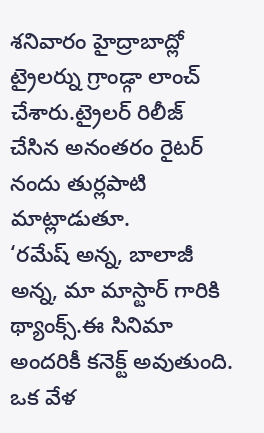శనివారం హైద్రాబాద్లో ట్రైలర్ను గ్రాండ్గా లాంచ్ చేశారు.ట్రైలర్ రిలీజ్ చేసిన అనంతరం రైటర్ నందు తుర్లపాటి మాట్లాడుతూ.
‘రమేష్ అన్న, బాలాజీ అన్న, మా మాస్టార్ గారికి థ్యాంక్స్.ఈ సినిమా అందరికీ కనెక్ట్ అవుతుంది.
ఒక వేళ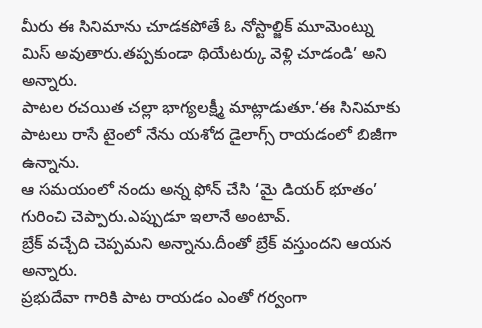మీరు ఈ సినిమాను చూడకపోతే ఓ నోస్టాల్జిక్ మూమెంట్ను మిస్ అవుతారు.తప్పకుండా థియేటర్కు వెళ్లి చూడండి’ అని అన్నారు.
పాటల రచయిత చల్లా భాగ్యలక్ష్మీ మాట్లాడుతూ.‘ఈ సినిమాకు పాటలు రాసే టైంలో నేను యశోద డైలాగ్స్ రాయడంలో బిజీగా ఉన్నాను.
ఆ సమయంలో నందు అన్న ఫోన్ చేసి ‘మై డియర్ భూతం’ గురించి చెప్పారు.ఎప్పుడూ ఇలానే అంటావ్.
బ్రేక్ వచ్చేది చెప్పమని అన్నాను.దీంతో బ్రేక్ వస్తుందని ఆయన అన్నారు.
ప్రభుదేవా గారికి పాట రాయడం ఎంతో గర్వంగా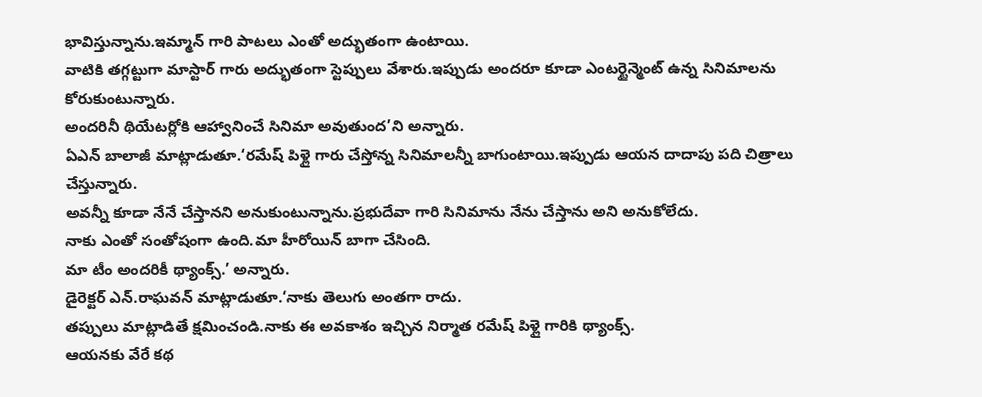భావిస్తున్నాను.ఇమ్మాన్ గారి పాటలు ఎంతో అద్భుతంగా ఉంటాయి.
వాటికి తగ్గట్టుగా మాస్టార్ గారు అద్భుతంగా స్టెప్పులు వేశారు.ఇప్పుడు అందరూ కూడా ఎంటర్టైన్మెంట్ ఉన్న సినిమాలను కోరుకుంటున్నారు.
అందరినీ థియేటర్లోకి ఆహ్వానించే సినిమా అవుతుంద’ని అన్నారు.
ఏఎన్ బాలాజీ మాట్లాడుతూ.‘రమేష్ పిళ్లై గారు చేస్తోన్న సినిమాలన్నీ బాగుంటాయి.ఇప్పుడు ఆయన దాదాపు పది చిత్రాలు చేస్తున్నారు.
అవన్నీ కూడా నేనే చేస్తానని అనుకుంటున్నాను.ప్రభుదేవా గారి సినిమాను నేను చేస్తాను అని అనుకోలేదు.
నాకు ఎంతో సంతోషంగా ఉంది.మా హీరోయిన్ బాగా చేసింది.
మా టీం అందరికీ థ్యాంక్స్.’ అన్నారు.
డైరెక్టర్ ఎన్.రాఘవన్ మాట్లాడుతూ.‘నాకు తెలుగు అంతగా రాదు.
తప్పులు మాట్లాడితే క్షమించండి.నాకు ఈ అవకాశం ఇచ్చిన నిర్మాత రమేష్ పిళ్లై గారికి థ్యాంక్స్.
ఆయనకు వేరే కథ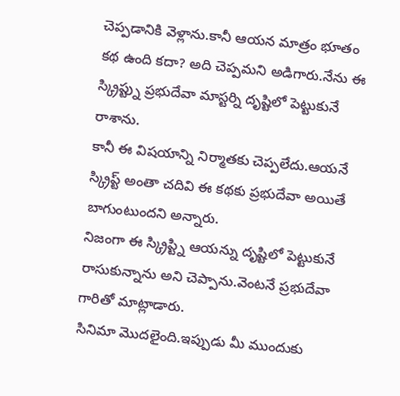చెప్పడానికి వెళ్లాను.కానీ ఆయన మాత్రం భూతం కథ ఉంది కదా? అది చెప్పమని అడిగారు.నేను ఈ స్క్రిప్ట్ను ప్రభుదేవా మాస్టర్ని దృష్టిలో పెట్టుకునే రాశాను.
కానీ ఈ విషయాన్ని నిర్మాతకు చెప్పలేదు.ఆయనే స్క్రిప్ట్ అంతా చదివి ఈ కథకు ప్రభుదేవా అయితే బాగుంటుందని అన్నారు.
నిజంగా ఈ స్క్రిప్ట్ని ఆయన్ను దృష్టిలో పెట్టుకునే రాసుకున్నాను అని చెప్పాను.వెంటనే ప్రభుదేవా గారితో మాట్లాడారు.
సినిమా మొదలైంది.ఇప్పుడు మీ ముందుకు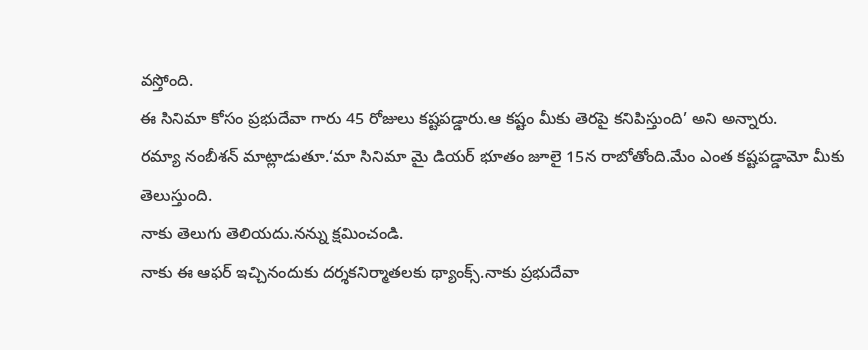వస్తోంది.
ఈ సినిమా కోసం ప్రభుదేవా గారు 45 రోజులు కష్టపడ్డారు.ఆ కష్టం మీకు తెరపై కనిపిస్తుంది’ అని అన్నారు.
రమ్యా నంబీశన్ మాట్లాడుతూ.‘మా సినిమా మై డియర్ భూతం జూలై 15న రాబోతోంది.మేం ఎంత కష్టపడ్డామో మీకు తెలుస్తుంది.
నాకు తెలుగు తెలియదు.నన్ను క్షమించండి.
నాకు ఈ ఆఫర్ ఇచ్చినందుకు దర్శకనిర్మాతలకు థ్యాంక్స్.నాకు ప్రభుదేవా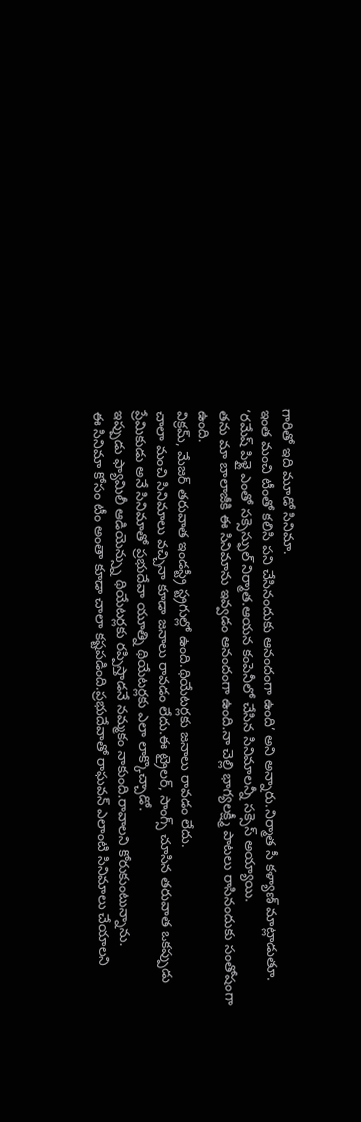గారితో ఇది మూడో సినిమా.
ఇంత మంచి టీంతో కలిసి పని చేసినందుకు ఆనందంగా ఉంది’ అని అన్నారు.నిర్మాత సీ కళ్యాణ్ మాట్లాడుతూ.
‘రమేష్ పిళ్లై ఎంతో సక్సెస్ఫుల్ నిర్మాత.ఆయన కంపెనీలో చేసిన సినిమాలన్నీ సక్సెస్ అయ్యాయి.
తను మా బాలాజీకి ఈ సినిమాను ఇవ్వడం ఆనందంగా ఉంది.నా చెల్లి భాగ్యలక్ష్మీ పాటలు రాసినందుకు సంతోషంగా ఉంది.
విక్రమ్, మేజర్ తరువాత ఇండస్ట్రీ స్ట్రగుల్లో ఉంది.థియేటర్లకు జనాలు రావడం లేదు.
చాలా మంచి సినిమాలు వచ్చినా కూడా జనాలు రావడం లేదు.ఈ ట్రైలర్, సాంగ్స్ చూసిన తరువాత ఒకప్పుడు ప్రేమికుడు అనే సినిమాతో ప్రభుదేవా యూత్ని థియేటర్లకు ఎలా లాక్కొచ్చాడో.
ఇప్పుడు ఫ్యామిలీ ఆడియెన్స్ను థియేటర్లకు రప్పిస్తాడనే నమ్మకం నాకుంది.రావాలని కోరుకుంటున్నాను.
ఈ సినిమా కోసం టీం అంతా కూడా చాలా కష్టపడింది.ప్రభుదేవాతో రాఘవన్ ఎలాంటి సినిమాలు చేయాలని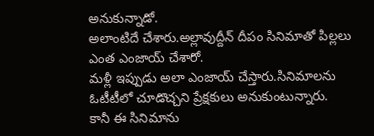అనుకున్నాడో.
అలాంటిదే చేశారు.అల్లావుద్దీన్ దీపం సినిమాతో పిల్లలు ఎంత ఎంజాయ్ చేశారో.
మళ్లీ ఇప్పుడు అలా ఎంజాయ్ చేస్తారు.సినిమాలను ఓటీటీలో చూడొచ్చని ప్రేక్షకులు అనుకుంటున్నారు.
కానీ ఈ సినిమాను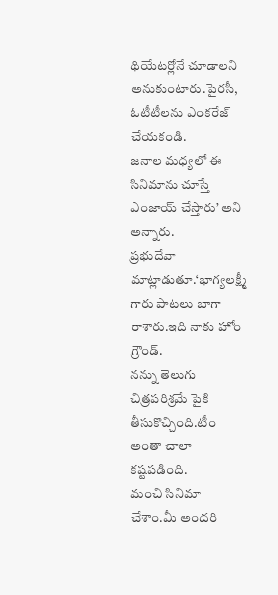థియేటర్లోనే చూడాలని అనుకుంటారు.పైరసీ, ఓటీటీలను ఎంకరేజ్ చేయకండి.
జనాల మధ్యలో ఈ సినిమాను చూస్తే ఎంజాయ్ చేస్తారు’ అని అన్నారు.
ప్రభుదేవా మాట్లాడుతూ.‘భాగ్యలక్ష్మీ గారు పాటలు బాగా రాశారు.ఇది నాకు హోం గ్రౌండ్.
నన్ను తెలుగు చిత్రపరిశ్రమే పైకి తీసుకొచ్చింది.టీం అంతా చాలా కష్టపడింది.
మంచి సినిమా చేశాం.మీ అందరి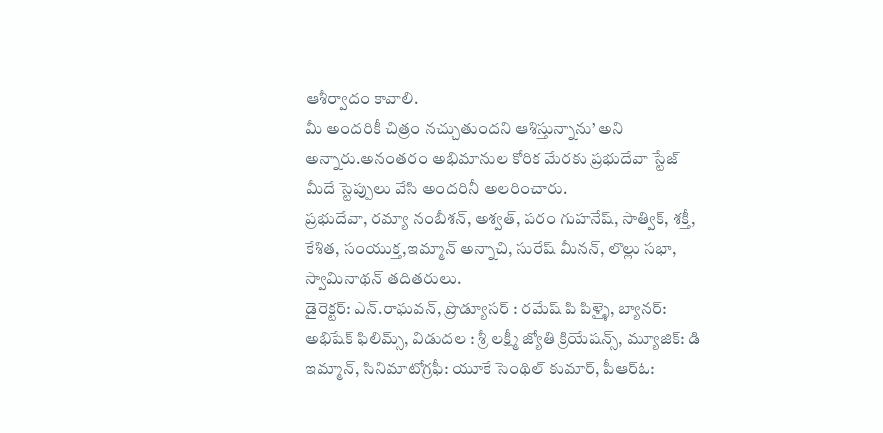ఆశీర్వాదం కావాలి.
మీ అందరికీ చిత్రం నచ్చుతుందని ఆశిస్తున్నాను’ అని అన్నారు.అనంతరం అభిమానుల కోరిక మేరకు ప్రభుదేవా స్టేజ్ మీదే స్టెప్పులు వేసి అందరినీ అలరించారు.
ప్రభుదేవా, రమ్యా నంబీశన్, అశ్వత్, పరం గుహనేష్, సాత్విక్, శక్తీ, కేశిత, సంయుక్త,ఇమ్మాన్ అన్నాచి, సురేష్ మీనన్, లొల్లు సభా, స్వామినాథన్ తదితరులు.
డైరెక్టర్: ఎన్.రాఘవన్, ప్రొడ్యూసర్ : రమేష్ పి పిళ్ళై, బ్యానర్: అభిషేక్ ఫిలిమ్స్, విడుదల : శ్రీ లక్ష్మీ జ్యోతి క్రియేషన్స్, మ్యూజిక్: డి ఇమ్మాన్, సినిమాటోగ్రఫీ: యూకే సెంథిల్ కుమార్, పీఆర్ఓ: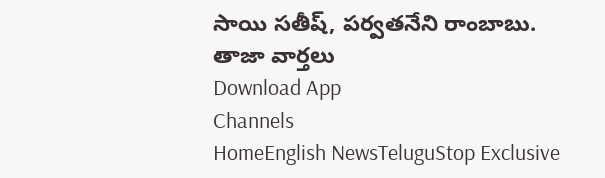సాయి సతీష్, పర్వతనేని రాంబాబు.
తాజా వార్తలు
Download App
Channels
HomeEnglish NewsTeluguStop Exclusive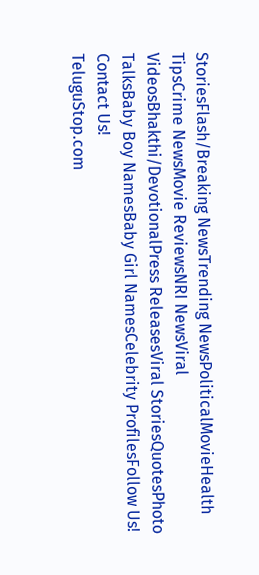StoriesFlash/Breaking NewsTrending NewsPoliticalMovieHealth TipsCrime NewsMovie ReviewsNRI NewsViral VideosBhakthi/DevotionalPress ReleasesViral StoriesQuotesPhoto TalksBaby Boy NamesBaby Girl NamesCelebrity ProfilesFollow Us!
Contact Us!
TeluguStop.com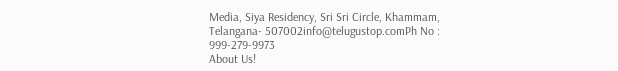Media, Siya Residency, Sri Sri Circle, Khammam, Telangana- 507002info@telugustop.comPh No : 999-279-9973
About Us!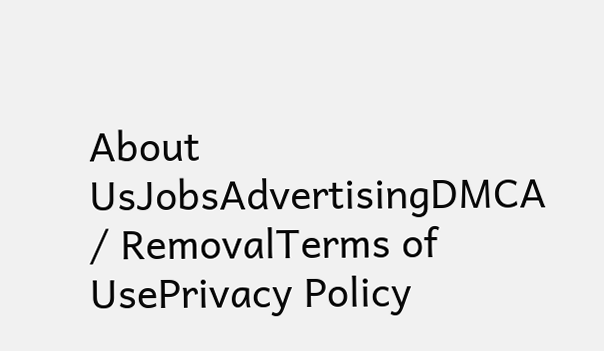About UsJobsAdvertisingDMCA / RemovalTerms of UsePrivacy Policy